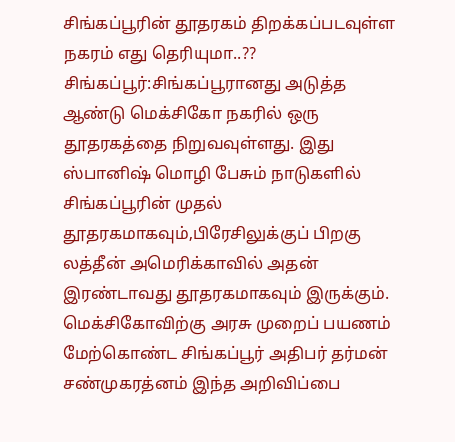சிங்கப்பூரின் தூதரகம் திறக்கப்படவுள்ள நகரம் எது தெரியுமா..??
சிங்கப்பூர்:சிங்கப்பூரானது அடுத்த ஆண்டு மெக்சிகோ நகரில் ஒரு தூதரகத்தை நிறுவவுள்ளது. இது ஸ்பானிஷ் மொழி பேசும் நாடுகளில் சிங்கப்பூரின் முதல் தூதரகமாகவும்,பிரேசிலுக்குப் பிறகு லத்தீன் அமெரிக்காவில் அதன் இரண்டாவது தூதரகமாகவும் இருக்கும்.
மெக்சிகோவிற்கு அரசு முறைப் பயணம் மேற்கொண்ட சிங்கப்பூர் அதிபர் தர்மன் சண்முகரத்னம் இந்த அறிவிப்பை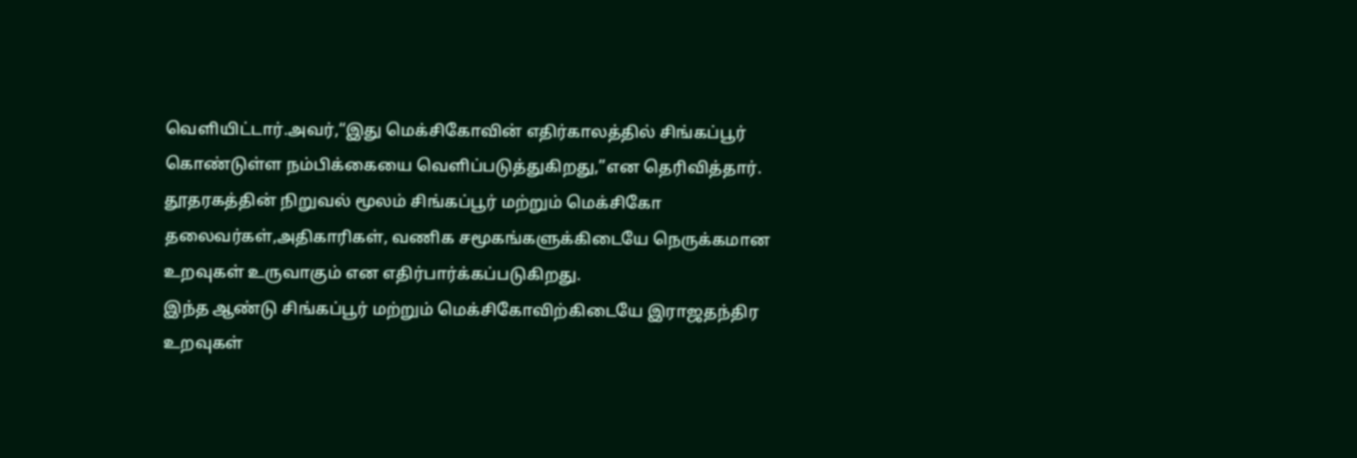வெளியிட்டார்.அவர்,“இது மெக்சிகோவின் எதிர்காலத்தில் சிங்கப்பூர் கொண்டுள்ள நம்பிக்கையை வெளிப்படுத்துகிறது,”என தெரிவித்தார்.
தூதரகத்தின் நிறுவல் மூலம் சிங்கப்பூர் மற்றும் மெக்சிகோ தலைவர்கள்,அதிகாரிகள், வணிக சமூகங்களுக்கிடையே நெருக்கமான உறவுகள் உருவாகும் என எதிர்பார்க்கப்படுகிறது.
இந்த ஆண்டு சிங்கப்பூர் மற்றும் மெக்சிகோவிற்கிடையே இராஜதந்திர உறவுகள்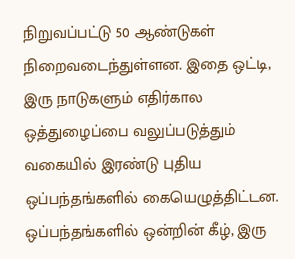நிறுவப்பட்டு 50 ஆண்டுகள் நிறைவடைந்துள்ளன. இதை ஒட்டி, இரு நாடுகளும் எதிர்கால ஒத்துழைப்பை வலுப்படுத்தும் வகையில் இரண்டு புதிய ஒப்பந்தங்களில் கையெழுத்திட்டன.
ஒப்பந்தங்களில் ஒன்றின் கீழ், இரு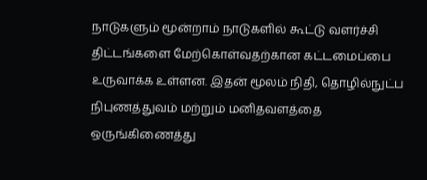நாடுகளும் மூன்றாம் நாடுகளில் கூட்டு வளர்ச்சி திட்டங்களை மேற்கொள்வதற்கான கட்டமைப்பை உருவாக்க உள்ளன. இதன் மூலம் நிதி, தொழில்நுட்ப நிபுணத்துவம் மற்றும் மனிதவளத்தை ஒருங்கிணைத்து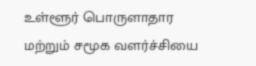உள்ளூர் பொருளாதார மற்றும் சமூக வளர்ச்சியை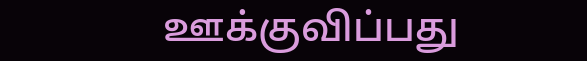ஊக்குவிப்பது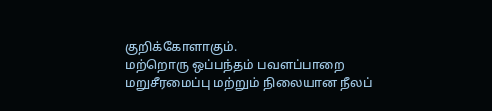குறிக்கோளாகும்.
மற்றொரு ஒப்பந்தம் பவளப்பாறை மறுசீரமைப்பு மற்றும் நிலையான நீலப்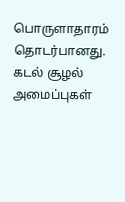பொருளாதாரம் தொடர்பானது. கடல் சூழல் அமைப்புகள்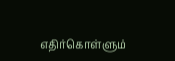எதிர்கொள்ளும்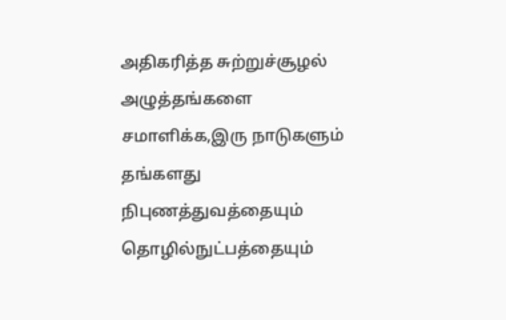அதிகரித்த சுற்றுச்சூழல் அழுத்தங்களை சமாளிக்க,இரு நாடுகளும் தங்களது நிபுணத்துவத்தையும் தொழில்நுட்பத்தையும்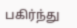பகிர்ந்து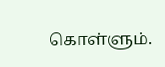கொள்ளும்.